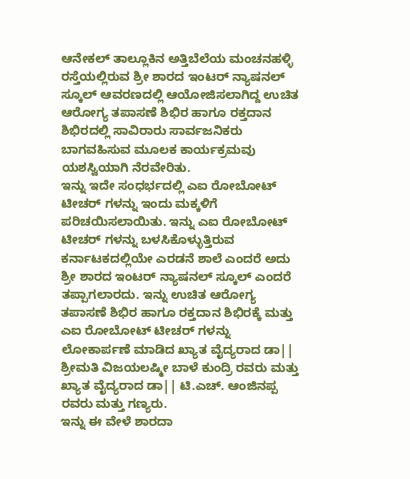ಆನೇಕಲ್ ತಾಲ್ಲೂಕಿನ ಅತ್ತಿಬೆಲೆಯ ಮಂಚನಹಳ್ಳಿ ರಸ್ತೆಯಲ್ಲಿರುವ ಶ್ರೀ ಶಾರದ ಇಂಟರ್ ನ್ಯಾಷನಲ್ ಸ್ಕೂಲ್ ಆವರಣದಲ್ಲಿ ಆಯೋಜಿಸಲಾಗಿದ್ದ ಉಚಿತ ಆರೋಗ್ಯ ತಪಾಸಣೆ ಶಿಭಿರ ಹಾಗೂ ರಕ್ತದಾನ ಶಿಭಿರದಲ್ಲಿ ಸಾವಿರಾರು ಸಾರ್ವಜನಿಕರು ಬಾಗವಹಿಸುವ ಮೂಲಕ ಕಾರ್ಯಕ್ರಮವು ಯಶಸ್ವಿಯಾಗಿ ನೆರವೇರಿತು.
ಇನ್ನು ಇದೇ ಸಂಧರ್ಭದಲ್ಲಿ ಎಐ ರೋಬೋಟ್ ಟೀಚರ್ ಗಳನ್ನು ಇಂದು ಮಕ್ಕಳಿಗೆ ಪರಿಚಯಿಸಲಾಯಿತು. ಇನ್ನು ಎಐ ರೋಬೋಟ್ ಟೀಚರ್ ಗಳನ್ನು ಬಳಸಿಕೊಳ್ಳುತ್ತಿರುವ ಕರ್ನಾಟಕದಲ್ಲಿಯೇ ಎರಡನೆ ಶಾಲೆ ಎಂದರೆ ಅದು ಶ್ರೀ ಶಾರದ ಇಂಟರ್ ನ್ಯಾಷನಲ್ ಸ್ಕೂಲ್ ಎಂದರೆ ತಪ್ಪಾಗಲಾರದು. ಇನ್ನು ಉಚಿತ ಆರೋಗ್ಯ ತಪಾಸಣೆ ಶಿಭಿರ ಹಾಗೂ ರಕ್ತದಾನ ಶಿಭಿರಕ್ಕೆ ಮತ್ತು ಎಐ ರೋಬೋಟ್ ಟೀಚರ್ ಗಳನ್ನು ಲೋಕಾರ್ಪಣೆ ಮಾಡಿದ ಖ್ಯಾತ ವೈದ್ಯರಾದ ಡಾ|| ಶ್ರೀಮತಿ ವಿಜಯಲಷ್ಮೀ ಬಾಳೆ ಕುಂದ್ರಿ ರವರು ಮತ್ತು ಖ್ಯಾತ ವೈದ್ಯರಾದ ಡಾ|| ಟಿ.ಎಚ್. ಆಂಜಿನಪ್ಪ ರವರು ಮತ್ತು ಗಣ್ಯರು.
ಇನ್ನು ಈ ವೇಳೆ ಶಾರದಾ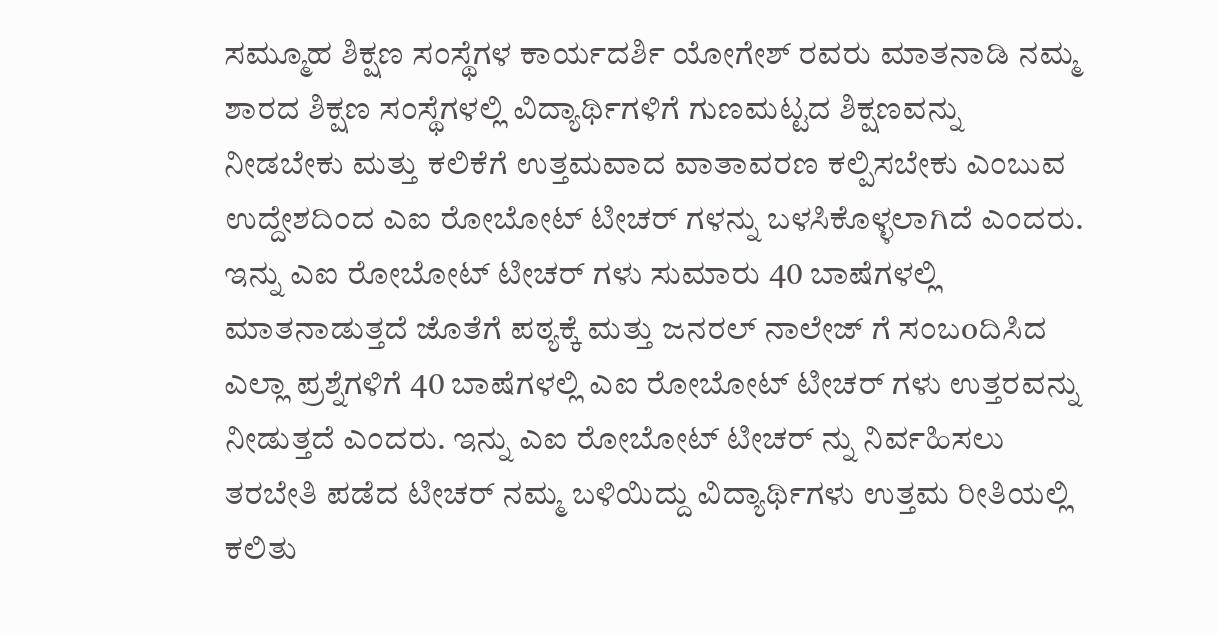ಸಮ್ಮೂಹ ಶಿಕ್ಷಣ ಸಂಸ್ಥೆಗಳ ಕಾರ್ಯದರ್ಶಿ ಯೋಗೇಶ್ ರವರು ಮಾತನಾಡಿ ನಮ್ಮ ಶಾರದ ಶಿಕ್ಷಣ ಸಂಸ್ಥೆಗಳಲ್ಲಿ ವಿದ್ಯಾರ್ಥಿಗಳಿಗೆ ಗುಣಮಟ್ಟದ ಶಿಕ್ಷಣವನ್ನು ನೀಡಬೇಕು ಮತ್ತು ಕಲಿಕೆಗೆ ಉತ್ತಮವಾದ ವಾತಾವರಣ ಕಲ್ಪಿಸಬೇಕು ಎಂಬುವ ಉದ್ದೇಶದಿಂದ ಎಐ ರೋಬೋಟ್ ಟೀಚರ್ ಗಳನ್ನು ಬಳಸಿಕೊಳ್ಳಲಾಗಿದೆ ಎಂದರು.
ಇನ್ನು ಎಐ ರೋಬೋಟ್ ಟೀಚರ್ ಗಳು ಸುಮಾರು 40 ಬಾಷೆಗಳಲ್ಲಿ ಮಾತನಾಡುತ್ತದೆ ಜೊತೆಗೆ ಪಠ್ಯಕ್ಕೆ ಮತ್ತು ಜನರಲ್ ನಾಲೇಜ್ ಗೆ ಸಂಬoದಿಸಿದ ಎಲ್ಲಾ ಪ್ರಶ್ನೆಗಳಿಗೆ 40 ಬಾಷೆಗಳಲ್ಲಿ ಎಐ ರೋಬೋಟ್ ಟೀಚರ್ ಗಳು ಉತ್ತರವನ್ನು ನೀಡುತ್ತದೆ ಎಂದರು. ಇನ್ನು ಎಐ ರೋಬೋಟ್ ಟೀಚರ್ ನ್ನು ನಿರ್ವಹಿಸಲು ತರಬೇತಿ ಪಡೆದ ಟೀಚರ್ ನಮ್ಮ ಬಳಿಯಿದ್ದು ವಿದ್ಯಾರ್ಥಿಗಳು ಉತ್ತಮ ರೀತಿಯಲ್ಲಿ ಕಲಿತು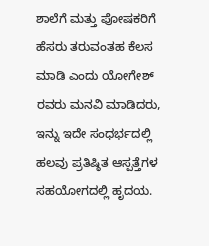ಶಾಲೆಗೆ ಮತ್ತು ಪೋಷಕರಿಗೆ ಹೆಸರು ತರುವಂತಹ ಕೆಲಸ ಮಾಡಿ ಎಂದು ಯೋಗೇಶ್ ರವರು ಮನವಿ ಮಾಡಿದರು,
ಇನ್ನು ಇದೇ ಸಂಧರ್ಭದಲ್ಲಿ ಹಲವು ಪ್ರತಿಷ್ಠಿತ ಆಸ್ಪತ್ತೆಗಳ ಸಹಯೋಗದಲ್ಲಿ ಹೃದಯ.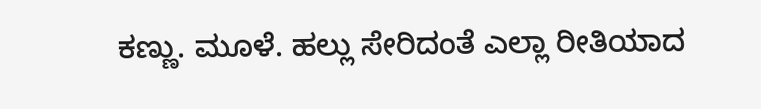ಕಣ್ಣು. ಮೂಳೆ. ಹಲ್ಲು ಸೇರಿದಂತೆ ಎಲ್ಲಾ ರೀತಿಯಾದ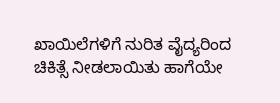ಖಾಯಿಲೆಗಳಿಗೆ ನುರಿತ ವೈದ್ಯರಿಂದ ಚಿಕಿತ್ಸೆ ನೀಡಲಾಯಿತು ಹಾಗೆಯೇ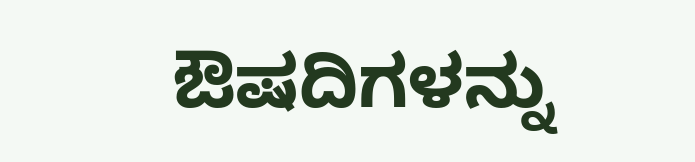ಔಷದಿಗಳನ್ನು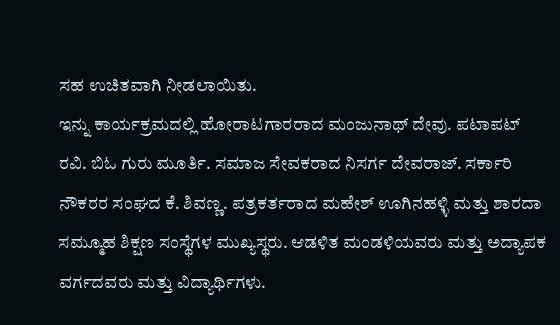ಸಹ ಉಚಿತವಾಗಿ ನೀಡಲಾಯಿತು.
ಇನ್ನು ಕಾರ್ಯಕ್ರಮದಲ್ಲಿ ಹೋರಾಟಗಾರರಾದ ಮಂಜುನಾಥ್ ದೇವು. ಪಟಾಪಟ್ ರವಿ. ಬಿಓ ಗುರು ಮೂರ್ತಿ. ಸಮಾಜ ಸೇವಕರಾದ ನಿಸರ್ಗ ದೇವರಾಜ್. ಸರ್ಕಾರಿ ನೌಕರರ ಸಂಘದ ಕೆ. ಶಿವಣ್ಣ. ಪತ್ರಕರ್ತರಾದ ಮಹೇಶ್ ಊಗಿನಹಳ್ಳಿ ಮತ್ತು ಶಾರದಾ ಸಮ್ಮೂಹ ಶಿಕ್ಷಣ ಸಂಸ್ಥೆಗಳ ಮುಖ್ಯಸ್ಥರು. ಆಡಳಿತ ಮಂಡಳಿಯವರು ಮತ್ತು ಅದ್ಯಾಪಕ ವರ್ಗದವರು ಮತ್ತು ವಿದ್ಯಾರ್ಥಿಗಳು.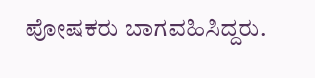ಪೋಷಕರು ಬಾಗವಹಿಸಿದ್ದರು.